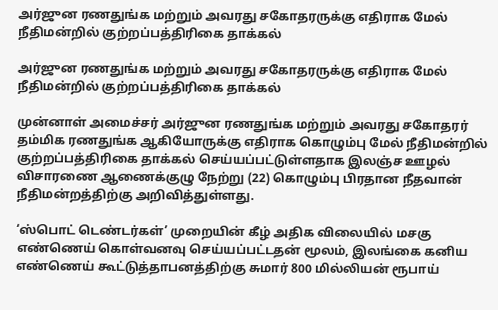அர்ஜுன ரணதுங்க மற்றும் அவரது சகோதரருக்கு எதிராக மேல் நீதிமன்றில் குற்றப்பத்திரிகை தாக்கல்

அர்ஜுன ரணதுங்க மற்றும் அவரது சகோதரருக்கு எதிராக மேல் நீதிமன்றில் குற்றப்பத்திரிகை தாக்கல்

முன்னாள் அமைச்சர் அர்ஜுன ரணதுங்க மற்றும் அவரது சகோதரர் தம்மிக ரணதுங்க ஆகியோருக்கு எதிராக கொழும்பு மேல் நீதிமன்றில் குற்றப்பத்திரிகை தாக்கல் செய்யப்பட்டுள்ளதாக இலஞ்ச ஊழல் விசாரணை ஆணைக்குழு நேற்று (22) கொழும்பு பிரதான நீதவான் நீதிமன்றத்திற்கு அறிவித்துள்ளது.

‘ஸ்பொட் டெண்டர்கள்’ முறையின் கீழ் அதிக விலையில் மசகு எண்ணெய் கொள்வனவு செய்யப்பட்டதன் மூலம், இலங்கை கனிய எண்ணெய் கூட்டுத்தாபனத்திற்கு சுமார் 800 மில்லியன் ரூபாய்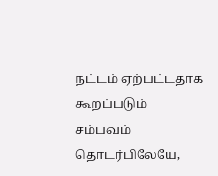நட்டம் ஏற்பட்டதாக கூறப்படும் சம்பவம் தொடர்பிலேயே,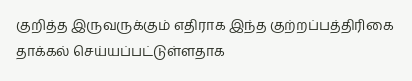குறித்த இருவருக்கும் எதிராக இந்த குற்றப்பத்திரிகை தாக்கல் செய்யப்பட்டுள்ளதாக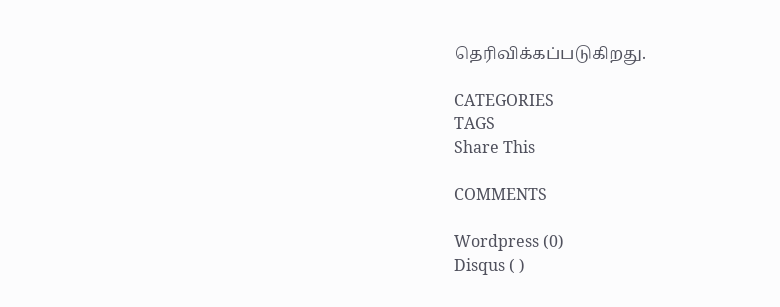தெரிவிக்கப்படுகிறது.

CATEGORIES
TAGS
Share This

COMMENTS

Wordpress (0)
Disqus ( )